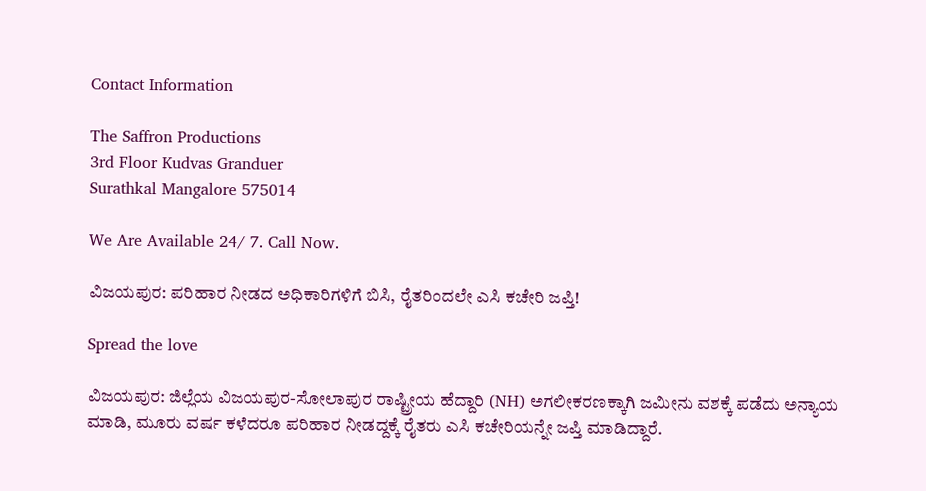Contact Information

The Saffron Productions
3rd Floor Kudvas Granduer
Surathkal Mangalore 575014

We Are Available 24/ 7. Call Now.

ವಿಜಯಪುರ: ಪರಿಹಾರ ನೀಡದ ಅಧಿಕಾರಿಗಳಿಗೆ ಬಿಸಿ, ರೈತರಿಂದಲೇ ಎಸಿ ಕಚೇರಿ ಜಪ್ತಿ!

Spread the love

ವಿಜಯಪುರ: ಜಿಲ್ಲೆಯ ವಿಜಯಪುರ-ಸೋಲಾಪುರ ರಾಷ್ಟ್ರೀಯ ಹೆದ್ದಾರಿ (NH) ಅಗಲೀಕರಣಕ್ಕಾಗಿ ಜಮೀನು ವಶಕ್ಕೆ ಪಡೆದು ಅನ್ಯಾಯ ಮಾಡಿ, ಮೂರು ವರ್ಷ ಕಳೆದರೂ ಪರಿಹಾರ ನೀಡದ್ದಕ್ಕೆ ರೈತರು ಎಸಿ ಕಚೇರಿಯನ್ನೇ ಜಪ್ತಿ ಮಾಡಿದ್ದಾರೆ.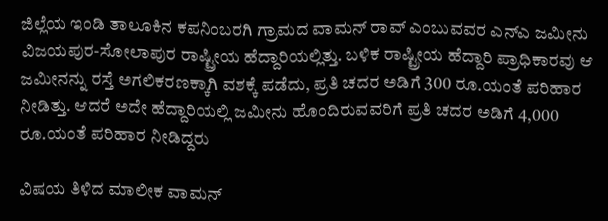ಜಿಲ್ಲೆಯ ಇಂಡಿ ತಾಲೂಕಿನ ಕಪನಿಂಬರಗಿ ಗ್ರಾಮದ ವಾಮನ್ ರಾವ್ ಎಂಬುವವರ ಎನ್‌ಎ ಜಮೀನು ವಿಜಯಪುರ-ಸೋಲಾಪುರ ರಾಷ್ಟ್ರೀಯ ಹೆದ್ದಾರಿಯಲ್ಲಿತ್ತು. ಬಳಿಕ ರಾಷ್ಟ್ರೀಯ ಹೆದ್ದಾರಿ ಪ್ರಾಧಿಕಾರವು ಆ ಜಮೀನನ್ನು ರಸ್ತೆ ಅಗಲಿಕರಣಕ್ಕಾಗಿ ವಶಕ್ಕೆ ಪಡೆದು, ಪ್ರತಿ ಚದರ ಅಡಿಗೆ 300 ರೂ.ಯಂತೆ ಪರಿಹಾರ ನೀಡಿತ್ತು. ಆದರೆ ಅದೇ ಹೆದ್ದಾರಿಯಲ್ಲಿ ಜಮೀನು ಹೊಂದಿರುವವರಿಗೆ ಪ್ರತಿ ಚದರ ಅಡಿಗೆ 4,000 ರೂ.ಯಂತೆ ಪರಿಹಾರ ನೀಡಿದ್ದರು

ವಿಷಯ ತಿಳಿದ ಮಾಲೀಕ ವಾಮನ್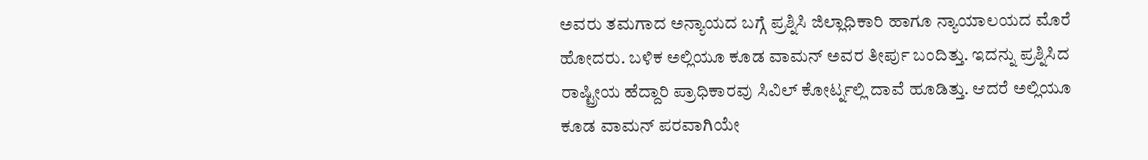ಅವರು ತಮಗಾದ ಅನ್ಯಾಯದ ಬಗ್ಗೆ ಪ್ರಶ್ನಿಸಿ ಜಿಲ್ಲಾಧಿಕಾರಿ ಹಾಗೂ ನ್ಯಾಯಾಲಯದ ಮೊರೆ ಹೋದರು. ಬಳಿಕ ಅಲ್ಲಿಯೂ ಕೂಡ ವಾಮನ್ ಅವರ ತೀರ್ಪು ಬಂದಿತ್ತು. ಇದನ್ನು ಪ್ರಶ್ನಿಸಿದ ರಾಷ್ಟ್ರೀಯ ಹೆದ್ದಾರಿ ಪ್ರಾಧಿಕಾರವು ಸಿವಿಲ್ ಕೋರ್ಟ್ನಲ್ಲಿ ದಾವೆ ಹೂಡಿತ್ತು. ಆದರೆ ಅಲ್ಲಿಯೂ ಕೂಡ ವಾಮನ್ ಪರವಾಗಿಯೇ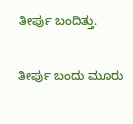ತೀರ್ಪು ಬಂದಿತ್ತು.

ತೀರ್ಪು ಬಂದು ಮೂರು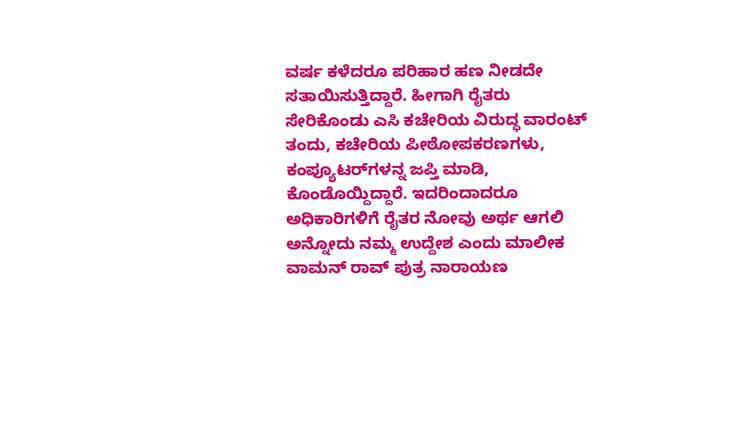ವರ್ಷ ಕಳೆದರೂ ಪರಿಹಾರ ಹಣ ನೀಡದೇ ಸತಾಯಿಸುತ್ತಿದ್ದಾರೆ. ಹೀಗಾಗಿ ರೈತರು ಸೇರಿಕೊಂಡು ಎಸಿ ಕಚೇರಿಯ ವಿರುದ್ಧ ವಾರಂಟ್ ತಂದು, ಕಚೇರಿಯ ಪೀಠೋಪಕರಣಗಳು, ಕಂಪ್ಯೂಟರ್‌ಗಳನ್ನ ಜಪ್ತಿ ಮಾಡಿ, ಕೊಂಡೊಯ್ದಿದ್ದಾರೆ. ಇದರಿಂದಾದರೂ ಅಧಿಕಾರಿಗಳಿಗೆ ರೈತರ ನೋವು ಅರ್ಥ ಆಗಲಿ ಅನ್ನೋದು ನಮ್ಮ ಉದ್ದೇಶ ಎಂದು ಮಾಲೀಕ ವಾಮನ್ ರಾವ್ ಪುತ್ರ ನಾರಾಯಣ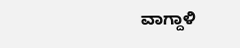ವಾಗ್ದಾಳಿ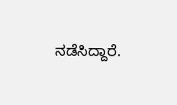ನಡೆಸಿದ್ದಾರೆ.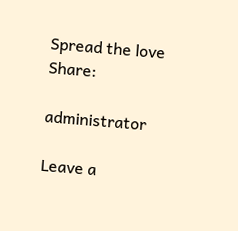Spread the love
Share:

administrator

Leave a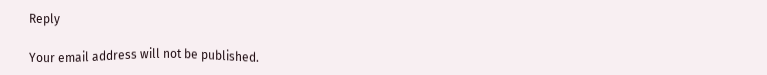Reply

Your email address will not be published.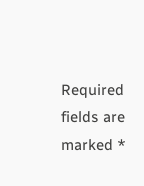Required fields are marked *